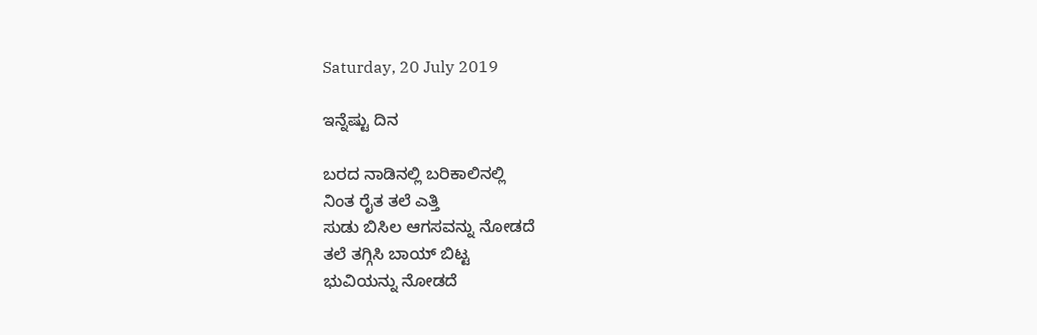Saturday, 20 July 2019

ಇನ್ನೆಷ್ಟು ದಿನ

ಬರದ ನಾಡಿನಲ್ಲಿ ಬರಿಕಾಲಿನಲ್ಲಿ
ನಿಂತ ರೈತ ತಲೆ ಎತ್ತಿ
ಸುಡು ಬಿಸಿಲ ಆಗಸವನ್ನು ನೋಡದೆ
ತಲೆ ತಗ್ಗಿಸಿ ಬಾಯ್ ಬಿಟ್ಟ
ಭುವಿಯನ್ನು ನೋಡದೆ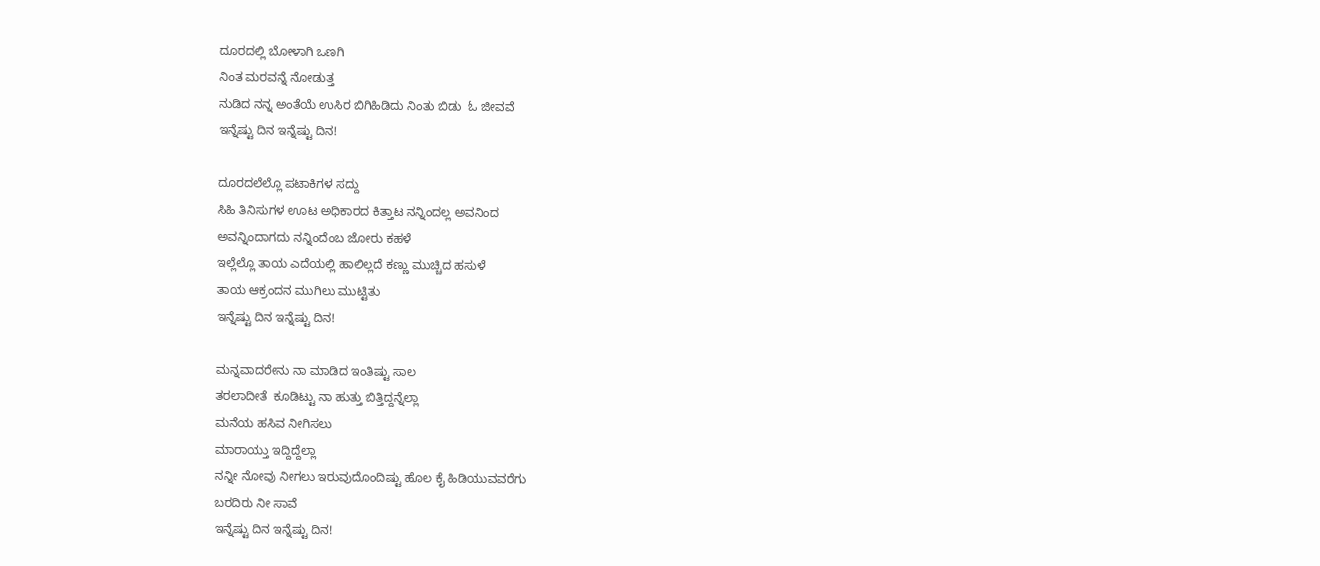ದೂರದಲ್ಲಿ ಬೋಳಾಗಿ ಒಣಗಿ
ನಿಂತ ಮರವನ್ನೆ ನೋಡುತ್ತ
ನುಡಿದ ನನ್ನ ಅಂತೆಯೆ ಉಸಿರ ಬಿಗಿಹಿಡಿದು ನಿಂತು ಬಿಡು  ಓ ಜೀವವೆ
ಇನ್ನೆಷ್ಟು ದಿನ ಇನ್ನೆಷ್ಟು ದಿನ!

ದೂರದಲೆಲ್ಲೊ ಪಟಾಕಿಗಳ ಸದ್ದು
ಸಿಹಿ ತಿನಿಸುಗಳ ಊಟ ಅಧಿಕಾರದ ಕಿತ್ತಾಟ ನನ್ನಿಂದಲ್ಲ ಅವನಿಂದ
ಅವನ್ನಿಂದಾಗದು ನನ್ನಿಂದೆಂಬ ಜೋರು ಕಹಳೆ
ಇಲ್ಲೆಲ್ಲೊ ತಾಯ ಎದೆಯಲ್ಲಿ ಹಾಲಿಲ್ಲದೆ ಕಣ್ಣು ಮುಚ್ಚಿದ ಹಸುಳೆ
ತಾಯ ಆಕ್ರಂದನ ಮುಗಿಲು ಮುಟ್ಟಿತು
ಇನ್ನೆಷ್ಟು ದಿನ ಇನ್ನೆಷ್ಟು ದಿನ!

ಮನ್ನವಾದರೇನು ನಾ ಮಾಡಿದ ಇಂತಿಷ್ಟು ಸಾಲ
ತರಲಾದೀತೆ  ಕೂಡಿಟ್ಟು ನಾ ಹುತ್ತು ಬಿತ್ತಿದ್ದನ್ನೆಲ್ಲಾ
ಮನೆಯ ಹಸಿವ ನೀಗಿಸಲು
ಮಾರಾಯ್ತು ಇದ್ದಿದ್ದೆಲ್ಲಾ
ನನ್ನೀ ನೋವು ನೀಗಲು ಇರುವುದೊಂದಿಷ್ಟು ಹೊಲ ಕೈ ಹಿಡಿಯುವವರೆಗು
ಬರದಿರು‌ ನೀ ಸಾವೆ
ಇನ್ನೆಷ್ಟು ದಿನ ಇನ್ನೆಷ್ಟು ದಿನ!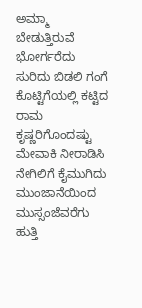ಅಮ್ಮಾ ಬೇಡುತ್ತಿರುವೆ ಭೋರ್ಗರೆದು
ಸುರಿದು ಬಿಡಲಿ ಗಂಗೆ
ಕೊಟ್ಟಿಗೆಯಲ್ಲಿ ಕಟ್ಟಿದ ರಾಮ ಕೃಷ್ಣರಿಗೊಂದಷ್ಟು ಮೇವಾಕಿ ನೀರಾಡಿಸಿ ನೇಗಿಲಿಗೆ ಕೈಮುಗಿದು  ಮುಂಜಾನೆಯಿಂದ ಮುಸ್ಸಂಜೆವರೆಗು ಹುತ್ತಿ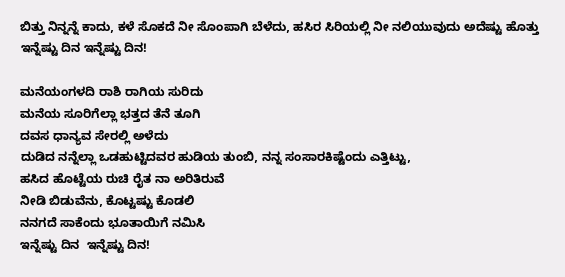ಬಿತ್ತು ನಿನ್ನನ್ನೆ ಕಾದು, ಕಳೆ ಸೊಕದೆ ನೀ ಸೊಂಪಾಗಿ ಬೆಳೆದು, ಹಸಿರ ಸಿರಿಯಲ್ಲಿ ನೀ ನಲಿಯುವುದು ಅದೆಷ್ಟು ಹೊತ್ತು
ಇನ್ನೆಷ್ಟು ದಿನ ಇನ್ನೆಷ್ಟು ದಿನ!

ಮನೆಯಂಗಳದಿ ರಾಶಿ ರಾಗಿಯ ಸುರಿದು
ಮನೆಯ ಸೂರಿಗೆಲ್ಲಾ ಭತ್ತದ ತೆನೆ ತೂಗಿ
ದವಸ ಧಾನ್ಯವ ಸೇರಲ್ಲಿ ಅಳೆದು
ದುಡಿದ ನನ್ನೆಲ್ಲಾ ಒಡಹುಟ್ಟಿದವರ ಹುಡಿಯ ತುಂಬಿ, ನನ್ನ ಸಂಸಾರಕಿಷ್ಟೆಂದು ಎತ್ತಿಟ್ಟು,
ಹಸಿದ ಹೊಟ್ಟೆಯ ರುಚಿ ರೈತ ನಾ ಅರಿತಿರುವೆ
ನೀಡಿ ಬಿಡುವೆನು, ಕೊಟ್ಟಷ್ಟು ಕೊಡಲಿ
ನನಗದೆ ಸಾಕೆಂದು‌ ಭೂತಾಯಿಗೆ ನಮಿಸಿ
ಇನ್ನೆಷ್ಟು ದಿನ  ಇನ್ನೆಷ್ಟು ದಿನ!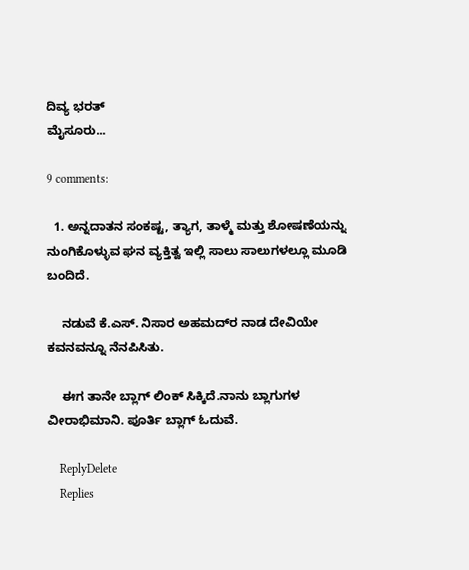ದಿವ್ಯ ಭರತ್
ಮೈಸೂರು...

9 comments:

  1. ಅನ್ನದಾತನ ಸಂಕಷ್ಟ, ತ್ಯಾಗ, ತಾಳ್ಮೆ ಮತ್ತು ಶೋಷಣೆಯನ್ನು ನುಂಗಿಕೊಳ್ಳುವ ಘನ ವ್ಯಕ್ತಿತ್ವ ಇಲ್ಲಿ ಸಾಲು ಸಾಲುಗಳಲ್ಲೂ ಮೂಡಿ ಬಂದಿದೆ.

    ನಡುವೆ ಕೆ.ಎಸ್. ನಿಸಾರ ಅಹಮದ್‌ರ ನಾಡ ದೇವಿಯೇ ಕವನವನ್ನೂ ನೆನಪಿಸಿತು.

    ಈಗ ತಾನೇ ಬ್ಲಾಗ್ ಲಿಂಕ್ ಸಿಕ್ಕಿದೆ.ನಾನು ಬ್ಲಾಗುಗಳ ವೀರಾಭಿಮಾನಿ. ಪೂರ್ತಿ ಬ್ಲಾಗ್ ಓದುವೆ.

    ReplyDelete
    Replies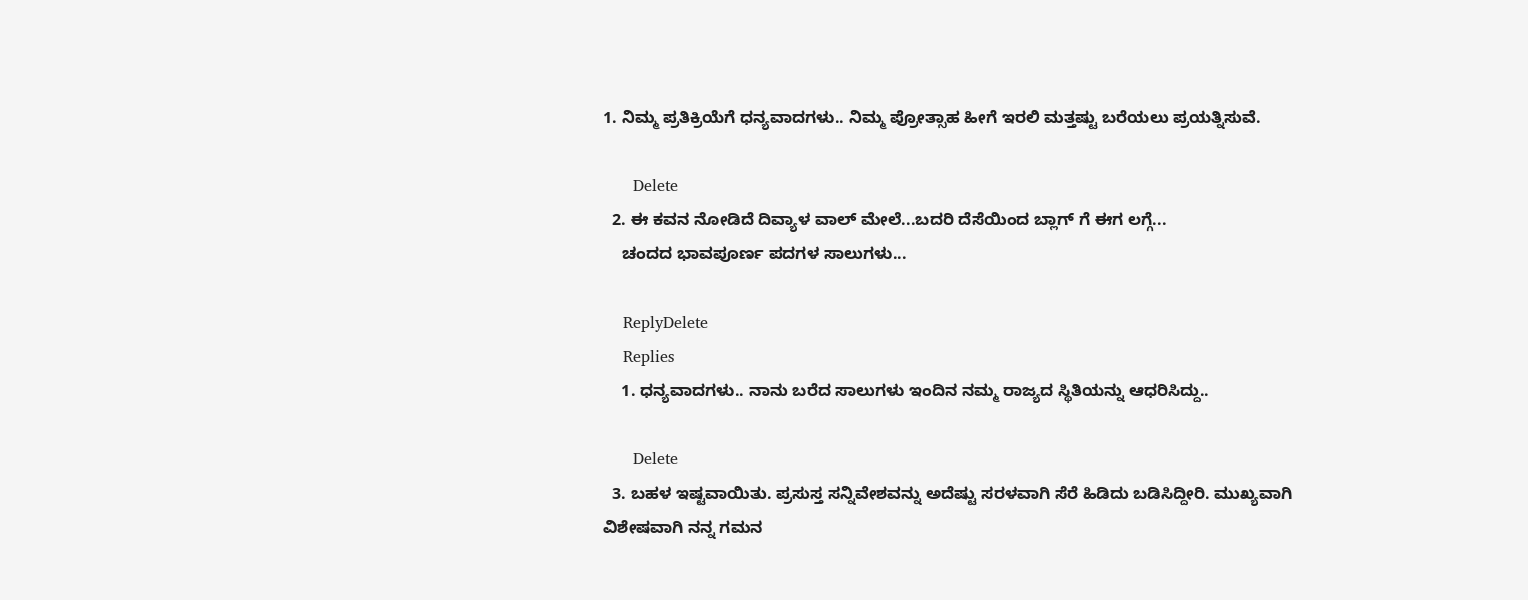1. ನಿಮ್ಮ ಪ್ರತಿಕ್ರಿಯೆಗೆ ಧನ್ಯವಾದಗಳು.. ನಿಮ್ಮ ಪ್ರೋತ್ಸಾಹ ಹೀಗೆ ಇರಲಿ ಮತ್ತಷ್ಟು ಬರೆಯಲು ಪ್ರಯತ್ನಿಸುವೆ.

      Delete
  2. ಈ ಕವನ ನೋಡಿದೆ ದಿವ್ಯಾಳ ವಾಲ್‌ ಮೇಲೆ...ಬದರಿ ದೆಸೆಯಿಂದ ಬ್ಲಾಗ್‌ ಗೆ ಈಗ ಲಗ್ಗೆ...
    ಚಂದದ ಭಾವಪೂರ್ಣ ಪದಗಳ ಸಾಲುಗಳು...

    ReplyDelete
    Replies
    1. ಧನ್ಯವಾದಗಳು.. ನಾನು ಬರೆದ ಸಾಲುಗಳು ಇಂದಿನ ನಮ್ಮ ರಾಜ್ಯದ ಸ್ಥಿತಿಯನ್ನು ಆಧರಿಸಿದ್ದು..

      Delete
  3. ಬಹಳ ಇಷ್ಟವಾಯಿತು. ಪ್ರಸುಸ್ತ ಸನ್ನಿವೇಶವನ್ನು ಅದೆಷ್ಟು ಸರಳವಾಗಿ ಸೆರೆ ಹಿಡಿದು ಬಡಿಸಿದ್ದೀರಿ. ಮುಖ್ಯವಾಗಿ ವಿಶೇಷವಾಗಿ ನನ್ನ ಗಮನ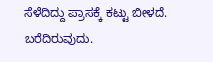ಸೆಳೆದಿದ್ದು ಪ್ರಾಸಕ್ಕೆ ಕಟ್ಟು ಬೀಳದೆ. ಬರೆದಿರುವುದು.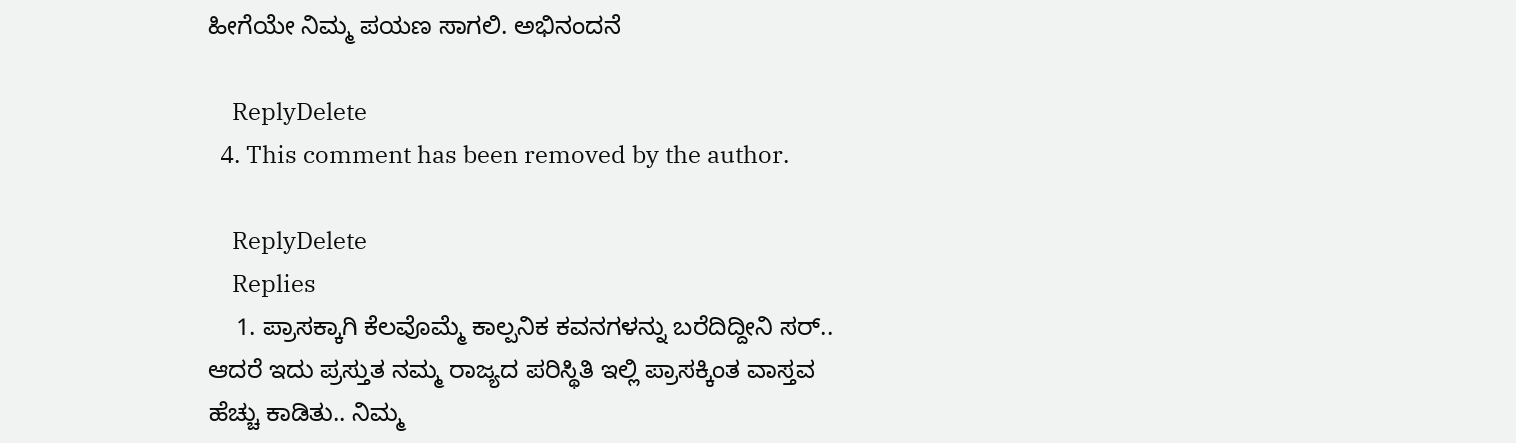ಹೀಗೆಯೇ ನಿಮ್ಮ ಪಯಣ ಸಾಗಲಿ. ಅಭಿನಂದನೆ

    ReplyDelete
  4. This comment has been removed by the author.

    ReplyDelete
    Replies
    1. ಪ್ರಾಸಕ್ಕಾಗಿ ಕೆಲವೊಮ್ಮೆ ಕಾಲ್ಪನಿಕ ಕವನಗಳನ್ನು ಬರೆದಿದ್ದೀನಿ ಸರ್.. ಆದರೆ ಇದು ಪ್ರಸ್ತುತ ನಮ್ಮ ರಾಜ್ಯದ ಪರಿಸ್ಥಿತಿ ಇಲ್ಲಿ ಪ್ರಾಸಕ್ಕಿಂತ ವಾಸ್ತವ ಹೆಚ್ಚು ಕಾಡಿತು.. ನಿಮ್ಮ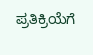ಪ್ರತಿಕ್ರಿಯೆಗೆ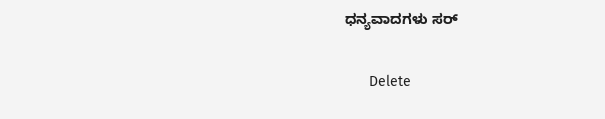ಧನ್ಯವಾದಗಳು ಸರ್

      Delete